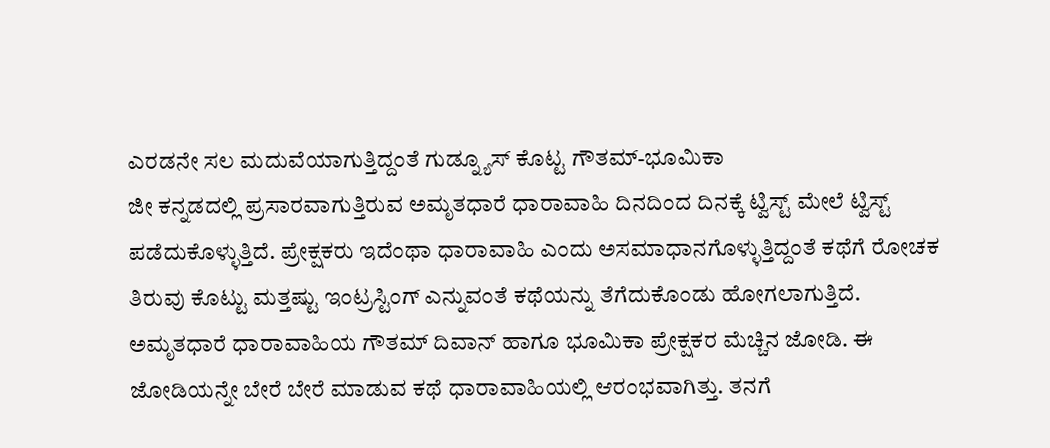ಎರಡನೇ ಸಲ ಮದುವೆಯಾಗುತ್ತಿದ್ದಂತೆ ಗುಡ್ನ್ಯೂಸ್ ಕೊಟ್ಟ ಗೌತಮ್-ಭೂಮಿಕಾ
ಜೀ ಕನ್ನಡದಲ್ಲಿ ಪ್ರಸಾರವಾಗುತ್ತಿರುವ ಅಮೃತಧಾರೆ ಧಾರಾವಾಹಿ ದಿನದಿಂದ ದಿನಕ್ಕೆ ಟ್ವಿಸ್ಟ್ ಮೇಲೆ ಟ್ವಿಸ್ಟ್ ಪಡೆದುಕೊಳ್ಳುತ್ತಿದೆ. ಪ್ರೇಕ್ಷಕರು ಇದೆಂಥಾ ಧಾರಾವಾಹಿ ಎಂದು ಅಸಮಾಧಾನಗೊಳ್ಳುತ್ತಿದ್ದಂತೆ ಕಥೆಗೆ ರೋಚಕ ತಿರುವು ಕೊಟ್ಟು ಮತ್ತಷ್ಟು ಇಂಟ್ರಸ್ಟಿಂಗ್ ಎನ್ನುವಂತೆ ಕಥೆಯನ್ನು ತೆಗೆದುಕೊಂಡು ಹೋಗಲಾಗುತ್ತಿದೆ.
ಅಮೃತಧಾರೆ ಧಾರಾವಾಹಿಯ ಗೌತಮ್ ದಿವಾನ್ ಹಾಗೂ ಭೂಮಿಕಾ ಪ್ರೇಕ್ಷಕರ ಮೆಚ್ಚಿನ ಜೋಡಿ. ಈ ಜೋಡಿಯನ್ನೇ ಬೇರೆ ಬೇರೆ ಮಾಡುವ ಕಥೆ ಧಾರಾವಾಹಿಯಲ್ಲಿ ಆರಂಭವಾಗಿತ್ತು. ತನಗೆ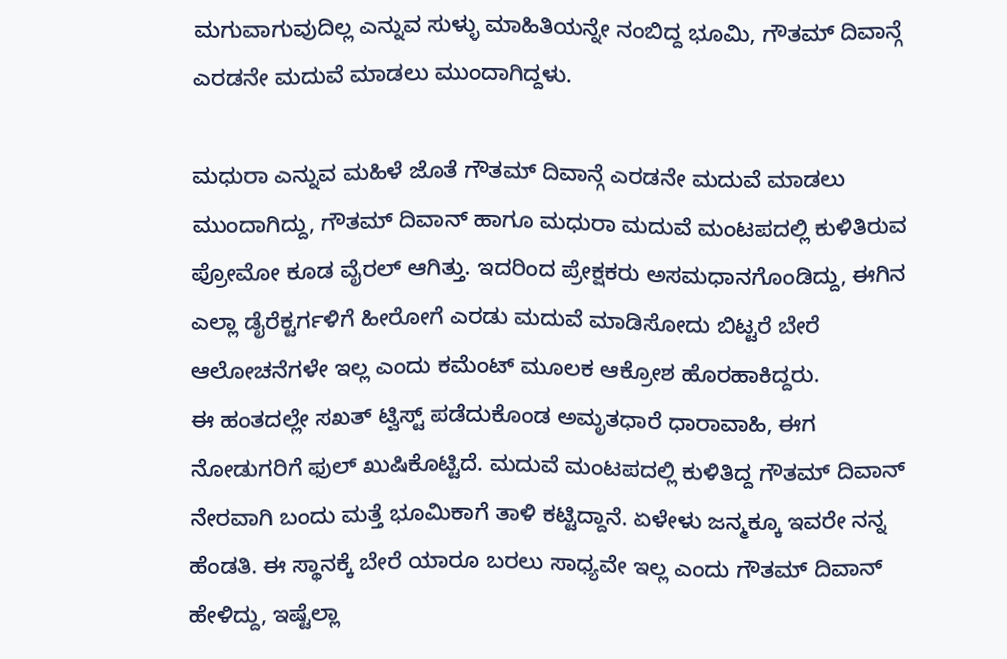ಮಗುವಾಗುವುದಿಲ್ಲ ಎನ್ನುವ ಸುಳ್ಳು ಮಾಹಿತಿಯನ್ನೇ ನಂಬಿದ್ದ ಭೂಮಿ, ಗೌತಮ್ ದಿವಾನ್ಗೆ ಎರಡನೇ ಮದುವೆ ಮಾಡಲು ಮುಂದಾಗಿದ್ದಳು.

ಮಧುರಾ ಎನ್ನುವ ಮಹಿಳೆ ಜೊತೆ ಗೌತಮ್ ದಿವಾನ್ಗೆ ಎರಡನೇ ಮದುವೆ ಮಾಡಲು ಮುಂದಾಗಿದ್ದು, ಗೌತಮ್ ದಿವಾನ್ ಹಾಗೂ ಮಧುರಾ ಮದುವೆ ಮಂಟಪದಲ್ಲಿ ಕುಳಿತಿರುವ ಪ್ರೋಮೋ ಕೂಡ ವೈರಲ್ ಆಗಿತ್ತು. ಇದರಿಂದ ಪ್ರೇಕ್ಷಕರು ಅಸಮಧಾನಗೊಂಡಿದ್ದು, ಈಗಿನ ಎಲ್ಲಾ ಡೈರೆಕ್ಟರ್ಗಳಿಗೆ ಹೀರೋಗೆ ಎರಡು ಮದುವೆ ಮಾಡಿಸೋದು ಬಿಟ್ಟರೆ ಬೇರೆ ಆಲೋಚನೆಗಳೇ ಇಲ್ಲ ಎಂದು ಕಮೆಂಟ್ ಮೂಲಕ ಆಕ್ರೋಶ ಹೊರಹಾಕಿದ್ದರು.
ಈ ಹಂತದಲ್ಲೇ ಸಖತ್ ಟ್ವಿಸ್ಟ್ ಪಡೆದುಕೊಂಡ ಅಮೃತಧಾರೆ ಧಾರಾವಾಹಿ, ಈಗ ನೋಡುಗರಿಗೆ ಫುಲ್ ಖುಷಿಕೊಟ್ಟಿದೆ. ಮದುವೆ ಮಂಟಪದಲ್ಲಿ ಕುಳಿತಿದ್ದ ಗೌತಮ್ ದಿವಾನ್ ನೇರವಾಗಿ ಬಂದು ಮತ್ತೆ ಭೂಮಿಕಾಗೆ ತಾಳಿ ಕಟ್ಟಿದ್ದಾನೆ. ಏಳೇಳು ಜನ್ಮಕ್ಕೂ ಇವರೇ ನನ್ನ ಹೆಂಡತಿ. ಈ ಸ್ಥಾನಕ್ಕೆ ಬೇರೆ ಯಾರೂ ಬರಲು ಸಾಧ್ಯವೇ ಇಲ್ಲ ಎಂದು ಗೌತಮ್ ದಿವಾನ್ ಹೇಳಿದ್ದು, ಇಷ್ಟೆಲ್ಲಾ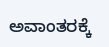ಅವಾಂತರಕ್ಕೆ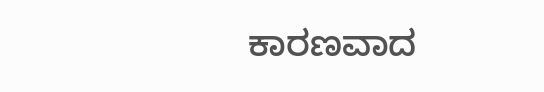ಕಾರಣವಾದ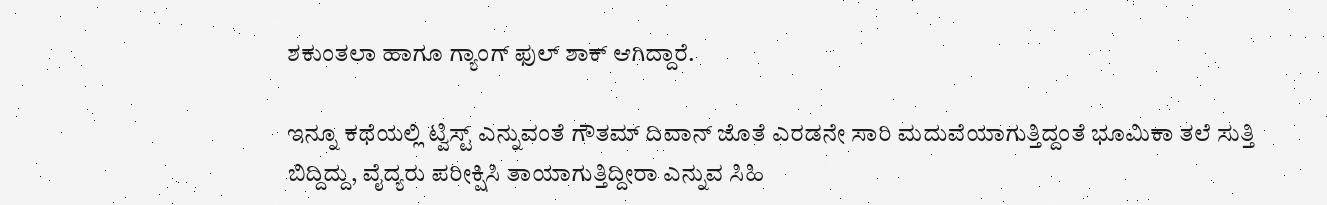ಶಕುಂತಲಾ ಹಾಗೂ ಗ್ಯಾಂಗ್ ಫುಲ್ ಶಾಕ್ ಆಗಿದ್ದಾರೆ.

ಇನ್ನೂ ಕಥೆಯಲ್ಲಿ ಟ್ವಿಸ್ಟ್ ಎನ್ನುವಂತೆ ಗೌತಮ್ ದಿವಾನ್ ಜೊತೆ ಎರಡನೇ ಸಾರಿ ಮದುವೆಯಾಗುತ್ತಿದ್ದಂತೆ ಭೂಮಿಕಾ ತಲೆ ಸುತ್ತಿ ಬಿದ್ದಿದ್ದು, ವೈದ್ಯರು ಪರೀಕ್ಷಿಸಿ ತಾಯಾಗುತ್ತಿದ್ದೀರಾ ಎನ್ನುವ ಸಿಹಿ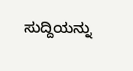ಸುದ್ದಿಯನ್ನು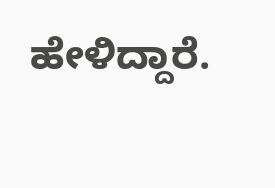ಹೇಳಿದ್ದಾರೆ.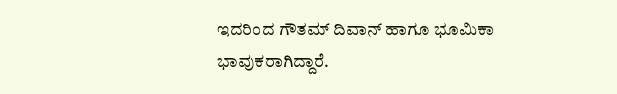ಇದರಿಂದ ಗೌತಮ್ ದಿವಾನ್ ಹಾಗೂ ಭೂಮಿಕಾ ಭಾವುಕರಾಗಿದ್ದಾರೆ.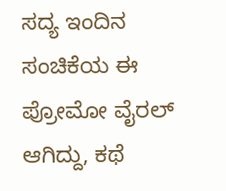ಸದ್ಯ ಇಂದಿನ ಸಂಚಿಕೆಯ ಈ ಪ್ರೋಮೋ ವೈರಲ್ ಆಗಿದ್ದು, ಕಥೆ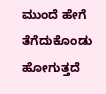ಮುಂದೆ ಹೇಗೆ ತೆಗೆದುಕೊಂಡು ಹೋಗುತ್ತದೆ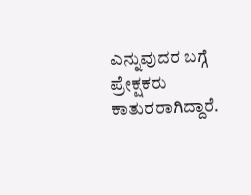ಎನ್ನುವುದರ ಬಗ್ಗೆ ಪ್ರೇಕ್ಷಕರು ಕಾತುರರಾಗಿದ್ದಾರೆ.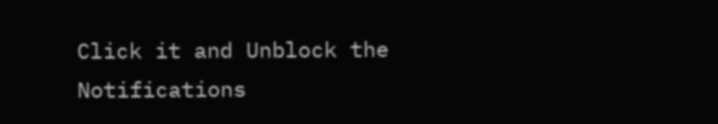Click it and Unblock the Notifications